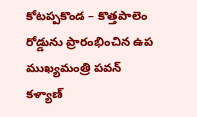కోటప్పకొండ – కొత్తపాలెం రోడ్డును ప్రారంభించిన ఉప ముఖ్యమంత్రి పవన్ కళ్యాణ్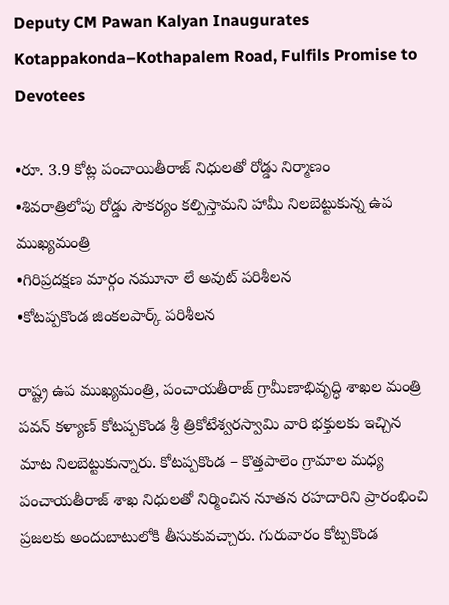Deputy CM Pawan Kalyan Inaugurates Kotappakonda–Kothapalem Road, Fulfils Promise to Devotees

•రూ. 3.9 కోట్ల పంచాయితీరాజ్ నిధులతో రోడ్డు నిర్మాణం
•శివరాత్రిలోపు రోడ్డు సౌకర్యం కల్పిస్తామని హామీ నిలబెట్టుకున్న ఉప ముఖ్యమంత్రి
•గిరిప్రదక్షణ మార్గం నమూనా లే అవుట్ పరిశీలన
•కోటప్పకొండ జింకలపార్క్ పరిశీలన

రాష్ట్ర ఉప ముఖ్యమంత్రి, పంచాయతీరాజ్ గ్రామీణాభివృద్ధి శాఖల మంత్రి పవన్ కళ్యాణ్ కోటప్పకొండ శ్రీ త్రికోటేశ్వరస్వామి వారి భక్తులకు ఇచ్చిన మాట నిలబెట్టుకున్నారు. కోటప్పకొండ – కొత్తపాలెం గ్రామాల మధ్య పంచాయతీరాజ్ శాఖ నిధులతో నిర్మించిన నూతన రహదారిని ప్రారంభించి ప్రజలకు అందుబాటులోకి తీసుకువచ్చారు. గురువారం కోట్పకొండ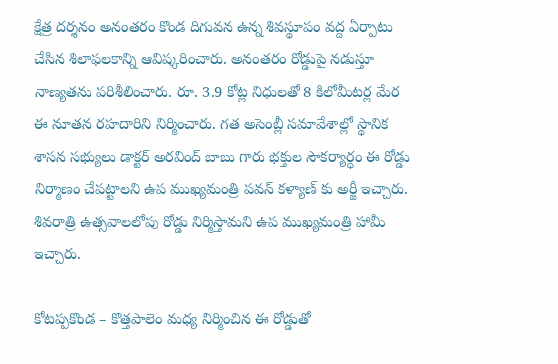క్షేత్ర దర్శనం అనంతరం కొండ దిగువన ఉన్న శివస్థూపం వద్ద ఏర్పాటు చేసిన శిలాఫలకాన్ని ఆవిష్కరించారు. అనంతరం రోడ్డుపై నడుస్తూ నాణ్యతను పరిశీలించారు. రూ. 3.9 కోట్ల నిధులతో 8 కిలోమీటర్ల మేర ఈ నూతన రహదారిని నిర్మించారు. గత అసెంబ్లీ సమావేశాల్లో స్థానిక శాసన సభ్యులు డాక్టర్ అరవింద్ బాబు గారు భక్తుల సౌకర్యార్ధం ఈ రోడ్డు నిర్మాణం చేపట్టాలని ఉప ముఖ్యమంత్రి పవన్ కళ్యాణ్ కు అర్జీ ఇచ్చారు. శివరాత్రి ఉత్సవాలలోపు రోడ్డు నిర్మిస్తామని ఉప ముఖ్యమంత్రి హామీ ఇచ్చారు.

కోటప్పకొండ – కొత్తపాలెం మధ్య నిర్మించిన ఈ రోడ్డుతో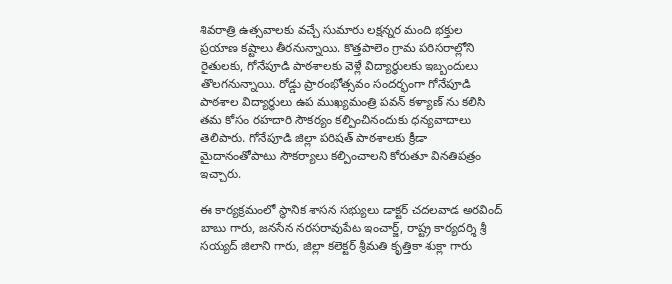శివరాత్రి ఉత్సవాలకు వచ్చే సుమారు లక్షన్నర మంది భక్తుల ప్రయాణ కష్టాలు తీరనున్నాయి. కొత్తపాలెం గ్రామ పరిసరాల్లోని రైతులకు, గోనేపూడి పాఠశాలకు వెళ్లే విద్యార్ధులకు ఇబ్బందులు తొలగనున్నాయి. రోడ్డు ప్రారంభోత్సవం సందర్భంగా గోనేపూడి పాఠశాల విద్యార్ధులు ఉప ముఖ్యమంత్రి పవన్ కళ్యాణ్ ను కలిసి తమ కోసం రహదారి సౌకర్యం కల్పించినందుకు ధన్యవాదాలు తెలిపారు. గోనేపూడి జిల్లా పరిషత్ పాఠశాలకు క్రీడా మైదానంతోపాటు సౌకర్యాలు కల్పించాలని కోరుతూ వినతిపత్రం ఇచ్చారు.

ఈ కార్యక్రమంలో స్థానిక శాసన సభ్యులు డాక్టర్ చదలవాడ అరవింద్ బాబు గారు, జనసేన నరసరావుపేట ఇంచార్జ్, రాష్ట్ర కార్యదర్శి శ్రీ సయ్యద్ జిలాని గారు, జిల్లా కలెక్టర్ శ్రీమతి కృత్తికా శుక్లా గారు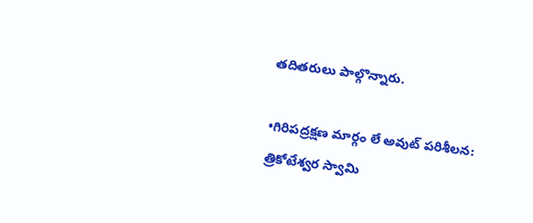తదితరులు పాల్గొన్నారు.

•గిరిపద్రక్షణ మార్గం లే అవుట్ పరిశీలన:
త్రికోటేశ్వర స్వామి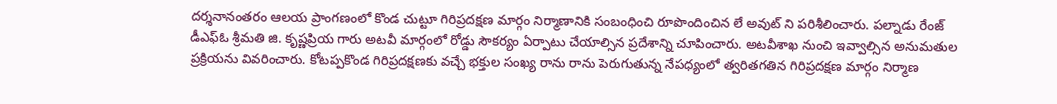దర్శనానంతరం ఆలయ ప్రాంగణంలో కొండ చుట్టూ గిరిప్రదక్షణ మార్గం నిర్మాణానికి సంబంధించి రూపొందించిన లే అవుట్ ని పరిశీలించారు. పల్నాడు రేంజ్ డీఎఫ్ఓ శ్రీమతి జి. కృష్ణప్రియ గారు అటవీ మార్గంలో రోడ్డు సౌకర్యం ఏర్పాటు చేయాల్సిన ప్రదేశాన్ని చూపించారు. అటవీశాఖ నుంచి ఇవ్వాల్సిన అనుమతుల ప్రక్రియను వివరించారు. కోటప్పకొండ గిరిప్రదక్షణకు వచ్చే భక్తుల సంఖ్య రాను రాను పెరుగుతున్న నేపధ్యంలో త్వరితగతిన గిరిప్రదక్షణ మార్గం నిర్మాణ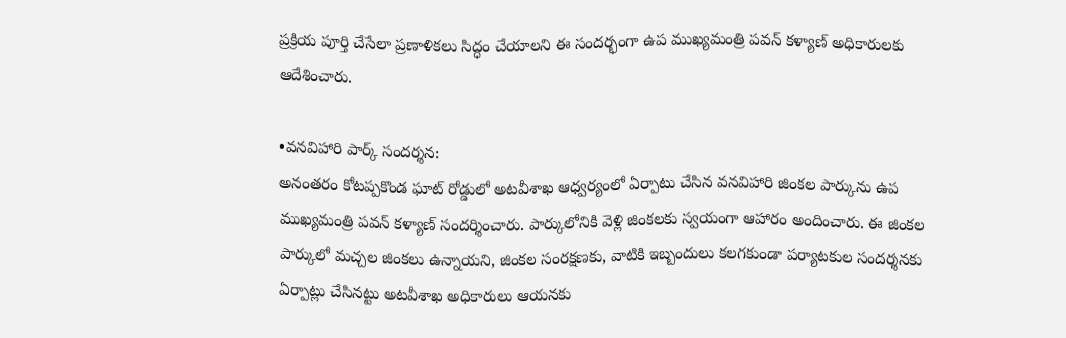ప్రక్రియ పూర్తి చేసేలా ప్రణాళికలు సిద్ధం చేయాలని ఈ సందర్భంగా ఉప ముఖ్యమంత్రి పవన్ కళ్యాణ్ అధికారులకు ఆదేశించారు.

•వనవిహారి పార్క్ సందర్శన:
అనంతరం కోటప్పకొండ ఘాట్ రోడ్డులో అటవీశాఖ ఆధ్వర్యంలో ఏర్పాటు చేసిన వనవిహారి జింకల పార్కును ఉప ముఖ్యమంత్రి పవన్ కళ్యాణ్ సందర్శించారు. పార్కులోనికి వెళ్లి జింకలకు స్వయంగా ఆహారం అందించారు. ఈ జింకల పార్కులో మచ్చల జింకలు ఉన్నాయని, జింకల సంరక్షణకు, వాటికి ఇబ్బందులు కలగకుండా పర్యాటకుల సందర్శనకు ఏర్పాట్లు చేసినట్టు అటవీశాఖ అధికారులు ఆయనకు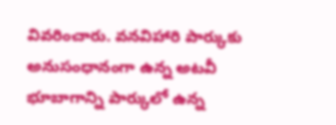వివరించారు. వనవిహారి పార్కుకు అనుసంధానంగా ఉన్న అటవీ భూబాగాన్ని పార్కులో ఉన్న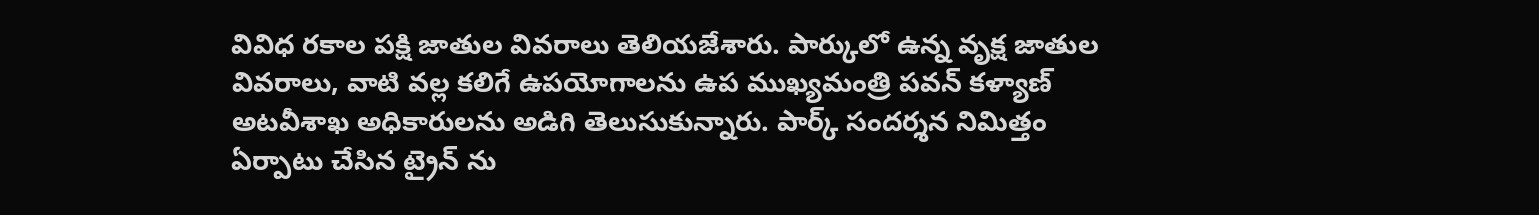వివిధ రకాల పక్షి జాతుల వివరాలు తెలియజేశారు. పార్కులో ఉన్న వృక్ష జాతుల వివరాలు, వాటి వల్ల కలిగే ఉపయోగాలను ఉప ముఖ్యమంత్రి పవన్ కళ్యాణ్ అటవీశాఖ అధికారులను అడిగి తెలుసుకున్నారు. పార్క్ సందర్శన నిమిత్తం ఏర్పాటు చేసిన ట్రైన్ ను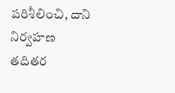పరిశీలించి, దాని నిర్వహణ తదితర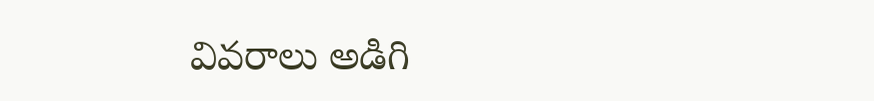వివరాలు అడిగి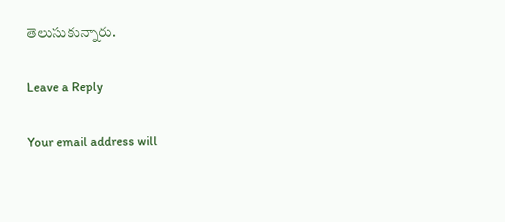తెలుసుకున్నారు.

Leave a Reply

Your email address will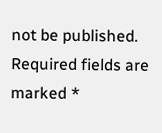not be published. Required fields are marked *